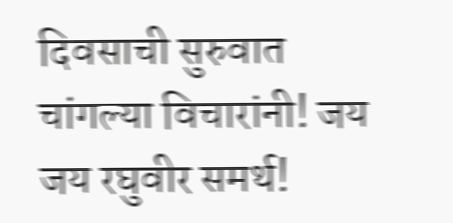दिवसाची सुरुवात चांगल्या विचारांनी! जय जय रघुवीर समर्थ!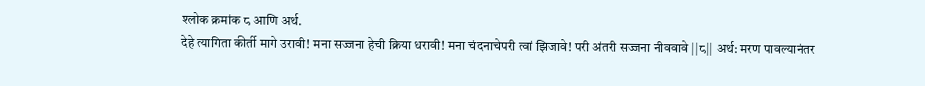श्लोक क्रमांक ८ आणि अर्थ.
देहे त्यागिता कीर्ती मागे उरावी! मना सज्जना हेची क्रिया धरावी! मना चंदनाचेपरी त्वां झिजावे! परी अंतरी सज्जना नीववावे ||८|| अर्थ: मरण पावल्यानंतर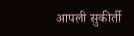आपली सुकीर्ती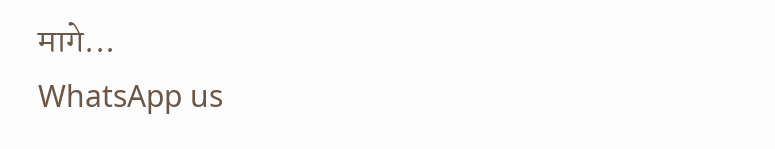मागे...
WhatsApp us